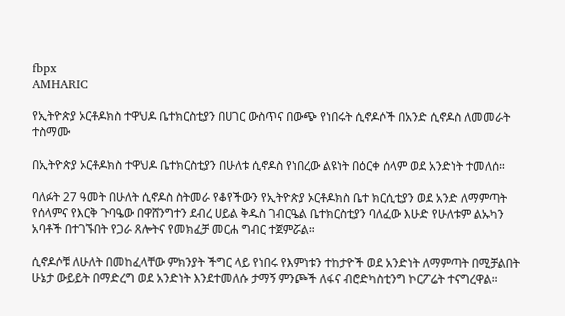fbpx
AMHARIC

የኢትዮጵያ ኦርቶዶክስ ተዋህዶ ቤተክርስቲያን በሀገር ውስጥና በውጭ የነበሩት ሲኖዶሶች በአንድ ሲኖዶስ ለመመራት ተስማሙ

በኢትዮጵያ ኦርቶዶክስ ተዋህዶ ቤተክርስቲያን በሁለቱ ሲኖዶስ የነበረው ልዩነት በዕርቀ ሰላም ወደ አንድነት ተመለሰ።

ባለፉት 27 ዓመት በሁለት ሲኖዶስ ስትመራ የቆየችውን የኢትዮጵያ ኦርቶዶክስ ቤተ ክርሲቲያን ወደ አንድ ለማምጣት የሰላምና የእርቅ ጉባዔው በዋሸንግተን ደብረ ሀይል ቅዱስ ገብርዔል ቤተክርስቲያን ባለፈው እሁድ የሁለቱም ልኡካን አባቶች በተገኙበት የጋራ ጸሎትና የመክፈቻ መርሐ ግብር ተጀምሯል።

ሲኖዶሶቹ ለሁለት በመከፈላቸው ምክንያት ችግር ላይ የነበሩ የእምነቱን ተከታዮች ወደ አንድነት ለማምጣት በሚቻልበት ሁኔታ ውይይት በማድረግ ወደ አንድነት እንደተመለሱ ታማኝ ምንጮች ለፋና ብሮድካስቲንግ ኮርፖሬት ተናግረዋል።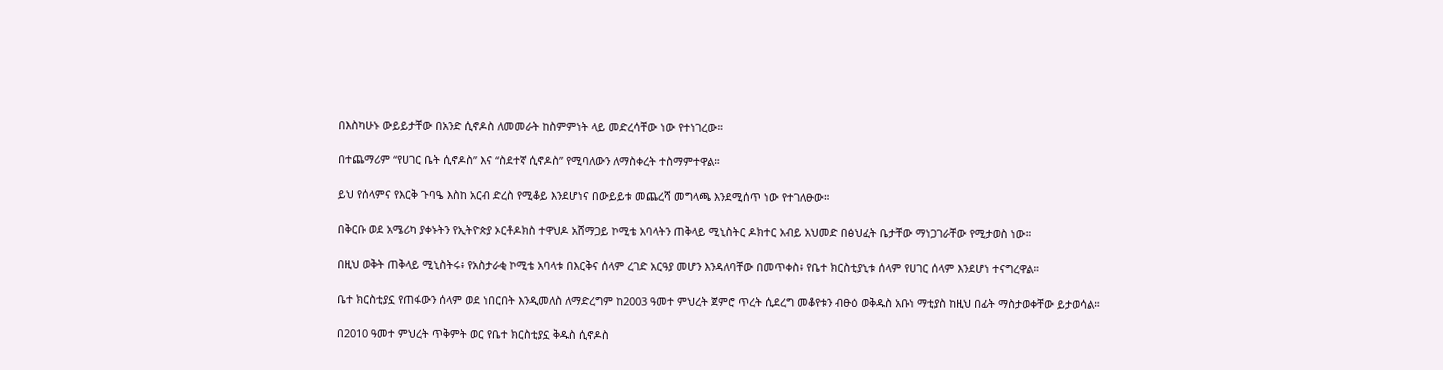በእስካሁኑ ውይይታቸው በአንድ ሲኖዶስ ለመመራት ከስምምነት ላይ መድረሳቸው ነው የተነገረው።

በተጨማሪም “የሀገር ቤት ሲኖዶስ” እና “ስደተኛ ሲኖዶስ” የሚባለውን ለማስቀረት ተስማምተዋል።

ይህ የሰላምና የእርቅ ጉባዔ እስከ አርብ ድረስ የሚቆይ እንደሆነና በውይይቱ መጨረሻ መግላጫ እንደሚሰጥ ነው የተገለፁው።

በቅርቡ ወደ አሜሪካ ያቀኑትን የኢትዮጵያ ኦርቶዶክስ ተዋህዶ አሸማጋይ ኮሚቴ አባላትን ጠቅላይ ሚኒስትር ዶክተር አብይ አህመድ በፅህፈት ቤታቸው ማነጋገራቸው የሚታወስ ነው።

በዚህ ወቅት ጠቅላይ ሚኒስትሩ፥ የአስታራቂ ኮሚቴ አባላቱ በእርቅና ሰላም ረገድ አርዓያ መሆን እንዳለባቸው በመጥቀስ፥ የቤተ ክርስቲያኒቱ ሰላም የሀገር ሰላም እንደሆነ ተናግረዋል።

ቤተ ክርስቲያኗ የጠፋውን ሰላም ወደ ነበርበት እንዲመለስ ለማድረግም ከ2003 ዓመተ ምህረት ጀምሮ ጥረት ሲደረግ መቆየቱን ብፁዕ ወቅዱስ አቡነ ማቲያስ ከዚህ በፊት ማስታወቀቸው ይታወሳል።

በ2010 ዓመተ ምህረት ጥቅምት ወር የቤተ ክርስቲያኗ ቅዱስ ሲኖዶስ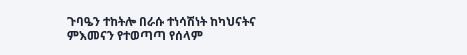ጉባዔን ተከትሎ በራሱ ተነሳሽነት ከካህናትና ምእመናን የተወጣጣ የሰላም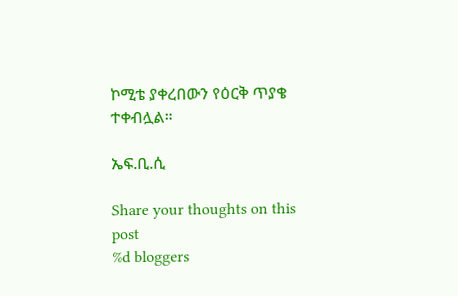ኮሚቴ ያቀረበውን የዕርቅ ጥያቄ ተቀብሏል።

ኤፍ.ቢ.ሲ

Share your thoughts on this post
%d bloggers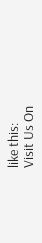like this:
Visit Us On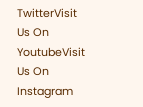TwitterVisit Us On YoutubeVisit Us On Instagram